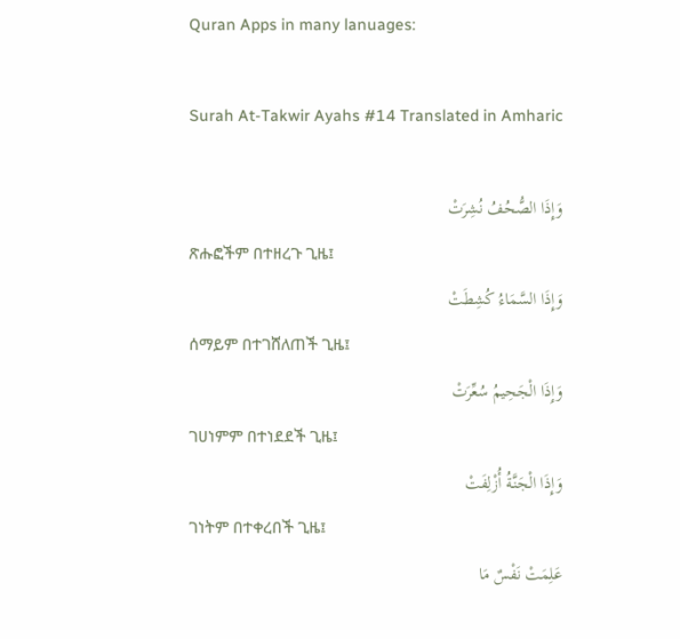Quran Apps in many lanuages:

Surah At-Takwir Ayahs #14 Translated in Amharic

وَإِذَا الصُّحُفُ نُشِرَتْ
ጽሑፎችም በተዘረጉ ጊዜ፤
وَإِذَا السَّمَاءُ كُشِطَتْ
ሰማይም በተገሸለጠች ጊዜ፤
وَإِذَا الْجَحِيمُ سُعِّرَتْ
ገሀነምም በተነደደች ጊዜ፤
وَإِذَا الْجَنَّةُ أُزْلِفَتْ
ገነትም በተቀረበች ጊዜ፤
عَلِمَتْ نَفْسٌ مَا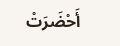أَحْضَرَتْ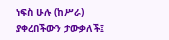ነፍስ ሁሉ (ከሥራ) ያቀረበችውን ታውቃለች፤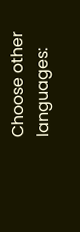Choose other languages: